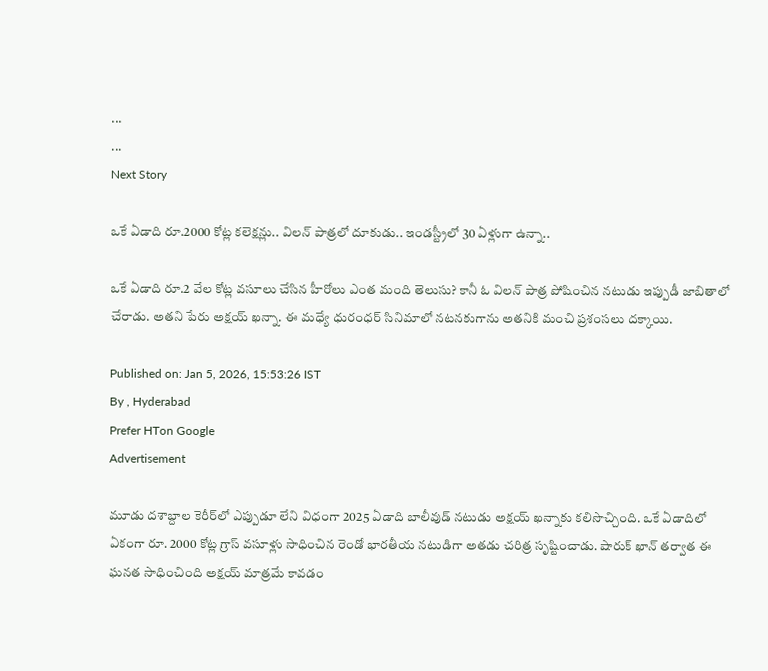...
...
Next Story

ఒకే ఏడాది రూ.2000 కోట్ల కలెక్షన్లు.. విలన్ పాత్రలో దూకుడు.. ఇండస్ట్రీలో 30 ఏళ్లుగా ఉన్నా..

ఒకే ఏడాది రూ.2 వేల కోట్ల వసూలు చేసిన హీరోలు ఎంత మంది తెలుసు? కానీ ఓ విలన్ పాత్ర పోషించిన నటుడు ఇప్పుడీ జాబితాలో చేరాడు. అతని పేరు అక్షయ్ ఖన్నా. ఈ మధ్యే ధురంధర్ సినిమాలో నటనకుగాను అతనికి మంచి ప్రశంసలు దక్కాయి.

Published on: Jan 5, 2026, 15:53:26 IST
By , Hyderabad
Prefer HTon Google
Advertisement

మూడు దశాబ్దాల కెరీర్‌లో ఎప్పుడూ లేని విధంగా 2025 ఏడాది బాలీవుడ్ నటుడు అక్షయ్ ఖన్నాకు కలిసొచ్చింది. ఒకే ఏడాదిలో ఏకంగా రూ. 2000 కోట్ల గ్రాస్ వసూళ్లు సాధించిన రెండో భారతీయ నటుడిగా అతడు చరిత్ర సృష్టించాడు. షారుక్ ఖాన్ తర్వాత ఈ ఘనత సాధించింది అక్షయ్ మాత్రమే కావడం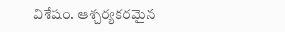విశేషం. ఆశ్చర్యకరమైన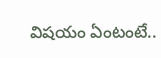విషయం ఏంటంటే..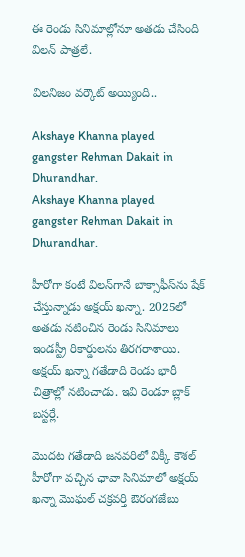ఈ రెండు సినిమాల్లోనూ అతడు చేసింది విలన్ పాత్రలే.

విలనిజం వర్కౌట్ అయ్యింది..

Akshaye Khanna played gangster Rehman Dakait in Dhurandhar.
Akshaye Khanna played gangster Rehman Dakait in Dhurandhar.

హీరోగా కంటే విలన్‌గానే బాక్సాఫీస్‌ను షేక్ చేస్తున్నాడు అక్షయ్ ఖన్నా. 2025లో అతడు నటించిన రెండు సినిమాలు ఇండస్ట్రీ రికార్డులను తిరగరాశాయి. అక్షయ్ ఖన్నా గతేడాది రెండు భారీ చిత్రాల్లో నటించాడు. ఇవి రెండూ బ్లాక్ బస్టర్లే.

మొదట గతేడాది జనవరిలో విక్కీ కౌశల్ హీరోగా వచ్చిన ఛావా సినిమాలో అక్షయ్ ఖన్నా మొఘల్ చక్రవర్తి ఔరంగజేబు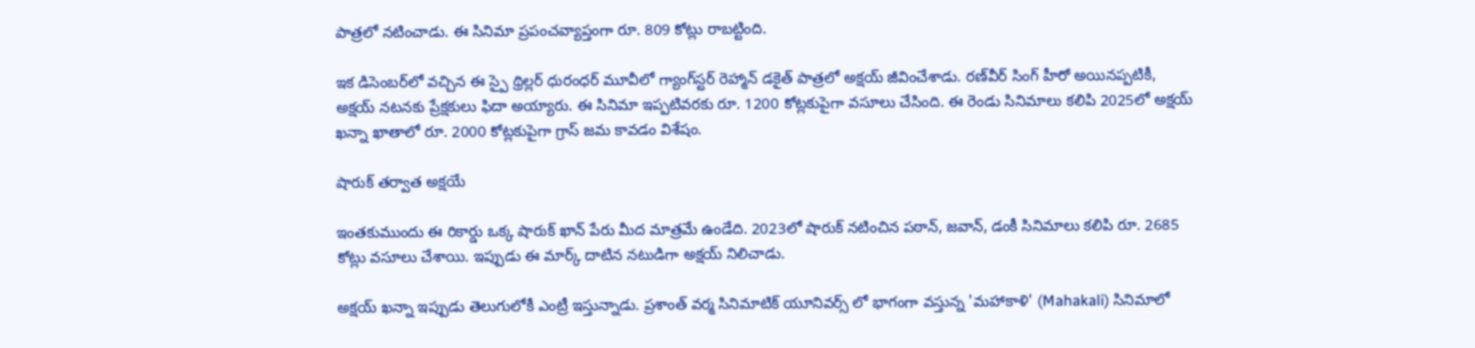పాత్రలో నటించాడు. ఈ సినిమా ప్రపంచవ్యాప్తంగా రూ. 809 కోట్లు రాబట్టింది.

ఇక డిసెంబర్‌లో వచ్చిన ఈ స్పై థ్రిల్లర్‌ ధురంధర్ మూవీలో గ్యాంగ్‌స్టర్ రెహ్మాన్ డకైత్ పాత్రలో అక్షయ్ జీవించేశాడు. రణ్‌వీర్ సింగ్ హీరో అయినప్పటికీ, అక్షయ్ నటనకు ప్రేక్షకులు ఫిదా అయ్యారు. ఈ సినిమా ఇప్పటివరకు రూ. 1200 కోట్లకుపైగా వసూలు చేసింది. ఈ రెండు సినిమాలు కలిపి 2025లో అక్షయ్ ఖన్నా ఖాతాలో రూ. 2000 కోట్లకుపైగా గ్రాస్ జమ కావడం విశేషం.

షారుక్ తర్వాత అక్షయే

ఇంతకుముందు ఈ రికార్డు ఒక్క షారుక్ ఖాన్ పేరు మీద మాత్రమే ఉండేది. 2023లో షారుక్ నటించిన పఠాన్, జవాన్, డంకీ సినిమాలు కలిపి రూ. 2685 కోట్లు వసూలు చేశాయి. ఇప్పుడు ఈ మార్క్ దాటిన నటుడిగా అక్షయ్ నిలిచాడు.

అక్షయ్ ఖన్నా ఇప్పుడు తెలుగులోకీ ఎంట్రీ ఇస్తున్నాడు. ప్రశాంత్ వర్మ సినిమాటిక్ యూనివర్స్ లో భాగంగా వస్తున్న 'మహాకాళి' (Mahakali) సినిమాలో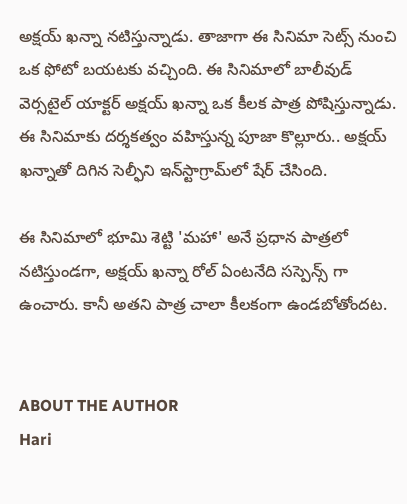అక్షయ్ ఖన్నా నటిస్తున్నాడు. తాజాగా ఈ సినిమా సెట్స్ నుంచి ఒక ఫోటో బయటకు వచ్చింది. ఈ సినిమాలో బాలీవుడ్ వెర్సటైల్ యాక్టర్ అక్షయ్ ఖన్నా ఒక కీలక పాత్ర పోషిస్తున్నాడు. ఈ సినిమాకు దర్శకత్వం వహిస్తున్న పూజా కొల్లూరు.. అక్షయ్ ఖన్నాతో దిగిన సెల్ఫీని ఇన్‌స్టాగ్రామ్‌లో షేర్ చేసింది.

ఈ సినిమాలో భూమి శెట్టి 'మహా' అనే ప్రధాన పాత్రలో నటిస్తుండగా, అక్షయ్ ఖన్నా రోల్ ఏంటనేది సస్పెన్స్ గా ఉంచారు. కానీ అతని పాత్ర చాలా కీలకంగా ఉండబోతోందట.


ABOUT THE AUTHOR
Hari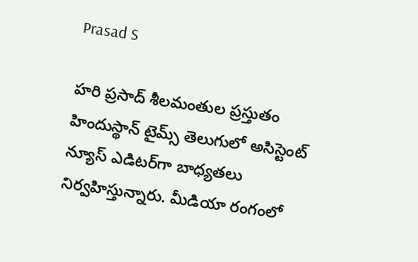Prasad S

హరి ప్రసాద్ శీలమంతుల ప్రస్తుతం హిందుస్థాన్ టైమ్స్ తెలుగులో అసిస్టెంట్ న్యూస్ ఎడిటర్‌గా బాధ్యతలు నిర్వహిస్తున్నారు. మీడియా రంగంలో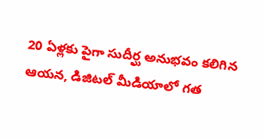20 ఏళ్లకు పైగా సుదీర్ఘ అనుభవం కలిగిన ఆయన, డిజిటల్ మీడియాలో గత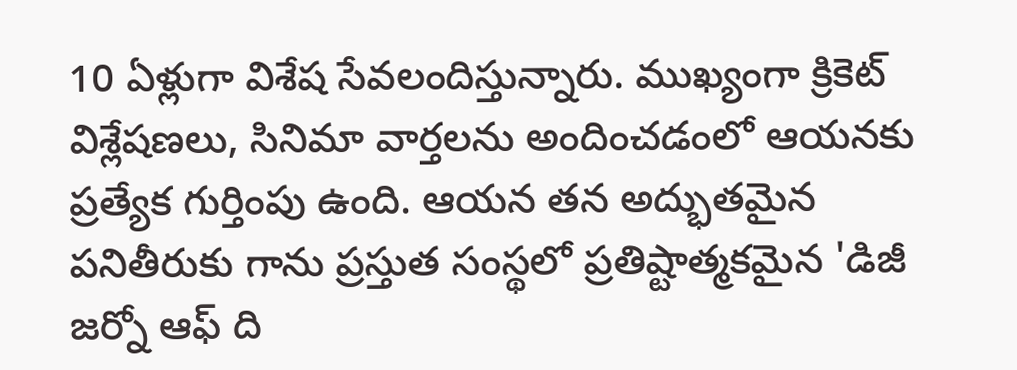10 ఏళ్లుగా విశేష సేవలందిస్తున్నారు. ముఖ్యంగా క్రికెట్ విశ్లేషణలు, సినిమా వార్తలను అందించడంలో ఆయనకు ప్రత్యేక గుర్తింపు ఉంది. ఆయన తన అద్భుతమైన పనితీరుకు గాను ప్రస్తుత సంస్థలో ప్రతిష్టాత్మకమైన 'డిజీ జర్నో ఆఫ్ ది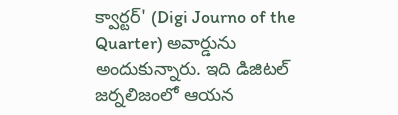క్వార్టర్' (Digi Journo of the Quarter) అవార్డును అందుకున్నారు. ఇది డిజిటల్ జర్నలిజంలో ఆయన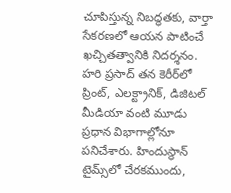చూపిస్తున్న నిబద్ధతకు, వార్తా సేకరణలో ఆయన పాటించే ఖచ్చితత్వానికి నిదర్శనం. హరి ప్రసాద్ తన కెరీర్‌లో ప్రింట్, ఎలక్ట్రానిక్, డిజిటల్ మీడియా వంటి మూడు ప్రధాన విభాగాల్లోనూ పనిచేశారు. హిందుస్థాన్ టైమ్స్‌లో చేరకముందు,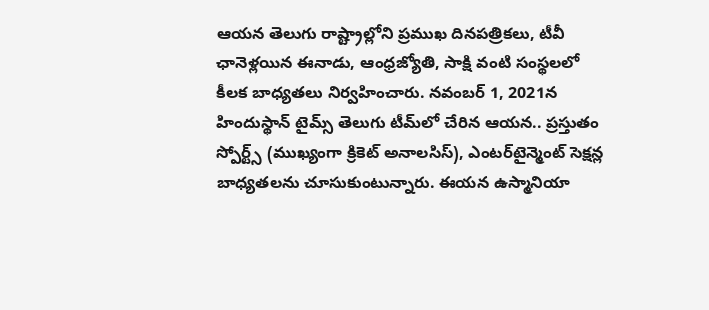ఆయన తెలుగు రాష్ట్రాల్లోని ప్రముఖ దినపత్రికలు, టీవీ ఛానెళ్లయిన ఈనాడు, ఆంధ్రజ్యోతి, సాక్షి వంటి సంస్థలలో కీలక బాధ్యతలు నిర్వహించారు. నవంబర్ 1, 2021న హిందుస్థాన్ టైమ్స్ తెలుగు టీమ్‌లో చేరిన ఆయన.. ప్రస్తుతం స్పోర్ట్స్ (ముఖ్యంగా క్రికెట్ అనాలసిస్), ఎంటర్‌టైన్మెంట్ సెక్షన్ల బాధ్యతలను చూసుకుంటున్నారు. ఈయన ఉస్మానియా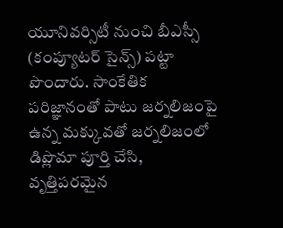యూనివర్సిటీ నుంచి బీఎస్సీ (కంప్యూటర్ సైన్స్) పట్టా పొందారు. సాంకేతిక పరిజ్ఞానంతో పాటు జర్నలిజంపై ఉన్న మక్కువతో జర్నలిజంలో డిప్లొమా పూర్తి చేసి, వృత్తిపరమైన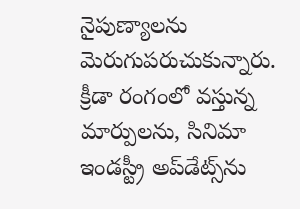నైపుణ్యాలను మెరుగుపరుచుకున్నారు. క్రీడా రంగంలో వస్తున్న మార్పులను, సినిమా ఇండస్ట్రీ అప్‌డేట్స్‌ను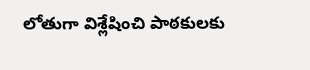లోతుగా విశ్లేషించి పాఠకులకు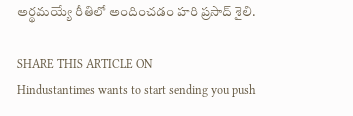అర్థమయ్యే రీతిలో అందించడం హరి ప్రసాద్ శైలి.

SHARE THIS ARTICLE ON
Hindustantimes wants to start sending you push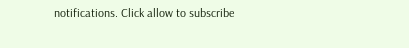notifications. Click allow to subscribe